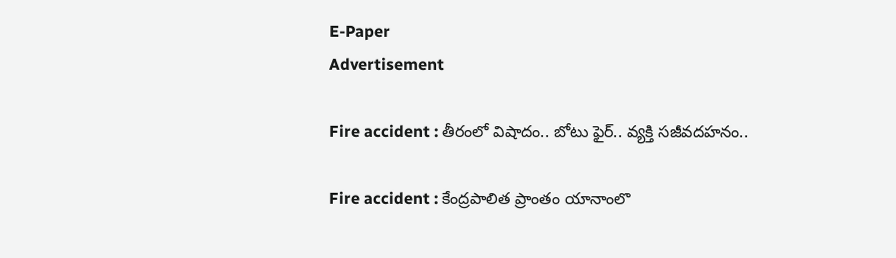E-Paper
Advertisement

Fire accident : తీరంలో విషాదం.. బోటు ఫైర్.. వ్యక్తి సజీవదహనం..

Fire accident : కేంద్రపాలిత ప్రాంతం యానాంలొ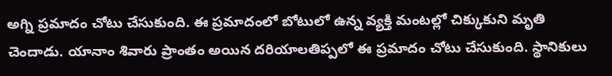అగ్ని ప్రమాదం చోటు చేసుకుంది. ఈ ప్రమాదంలో బోటులో ఉన్న వ్యక్తి మంటల్లో చిక్కుకుని మృతి చెందాడు. యానాం శివారు ప్రాంతం అయిన దరియాలతిప్పలో ఈ ప్రమాదం చోటు చేసుకుంది. స్థానికులు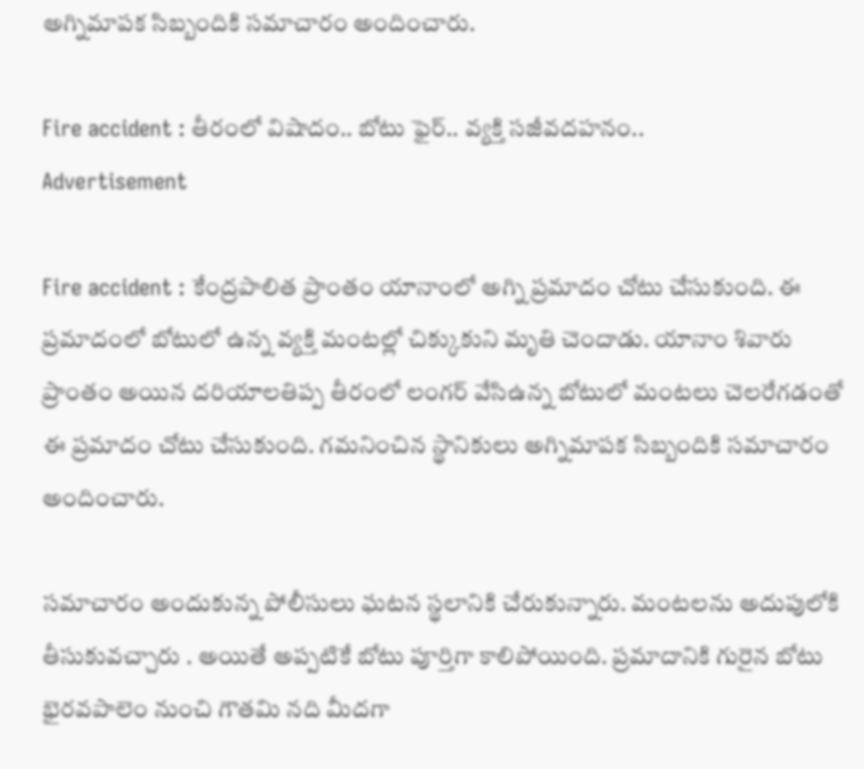అగ్నిమాపక సిబ్బందికి సమాచారం అందించారు.

Fire accident : తీరంలో విషాదం.. బోటు ఫైర్.. వ్యక్తి సజీవదహనం..
Advertisement

Fire accident : కేంద్రపాలిత ప్రాంతం యానాంలో అగ్ని ప్రమాదం చోటు చేసుకుంది. ఈ ప్రమాదంలో బోటులో ఉన్న వ్యక్తి మంటల్లో చిక్కుకుని మృతి చెందాడు. యానాం శివారు ప్రాంతం అయిన దరియాలతిప్ప తీరంలో లంగర్ వేసిఉన్న బోటులో మంటలు చెలరేగడంతో ఈ ప్రమాదం చోటు చేసుకుంది. గమనించిన స్థానికులు అగ్నిమాపక సిబ్బందికి సమాచారం అందించారు.

సమాచారం అందుకున్న పోలీసులు ఘటన స్థలానికి చేరుకున్నారు. మంటలను అదుపులోకి తీసుకువచ్చారు . అయితే అప్పటికే బోటు పూర్తిగా కాలిపోయింది. ప్రమాదానికి గురైన బోటు భైరవపాలెం నుంచి గౌతమి నది మీదగా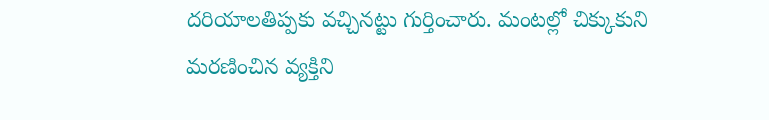దరియాలతిప్పకు వచ్చినట్టు గుర్తించారు. మంటల్లో చిక్కుకుని మరణించిన వ్యక్తిని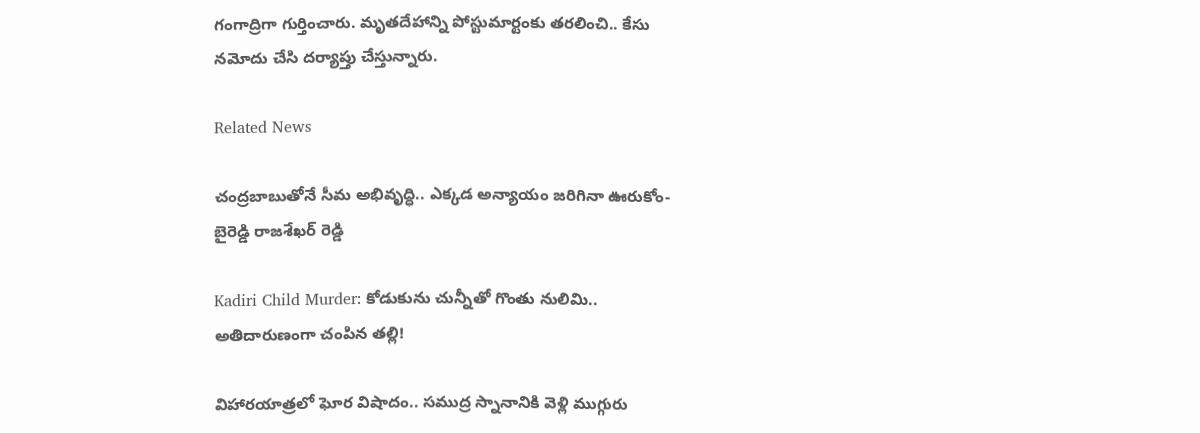గంగాద్రిగా గుర్తించారు. మృతదేహాన్ని పోస్టుమార్టంకు తరలించి.. కేసు నమోదు చేసి దర్యాప్తు చేస్తున్నారు.

Related News

చంద్రబాబుతోనే సీమ అభివృద్ధి.. ఎక్కడ అన్యాయం జరిగినా ఊరుకోం- బైరెడ్డి రాజశేఖర్ రెడ్డి

Kadiri Child Murder: కోడుకును చున్నీతో గొంతు నులిమి.. అతిదారుణంగా చంపిన తల్లి!

విహారయాత్రలో ఘోర విషాదం.. సముద్ర స్నానానికి వెళ్లి ముగ్గురు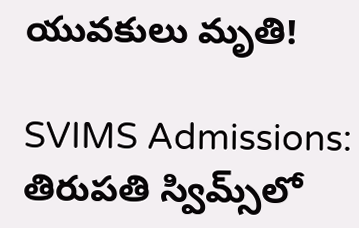యువకులు మృతి!

SVIMS Admissions: తిరుపతి స్విమ్స్‌లో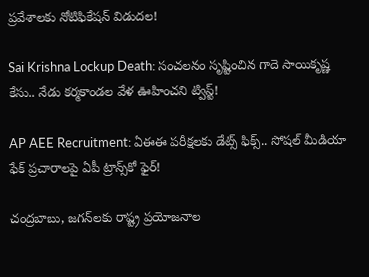ప్రవేశాలకు నోటిఫికేషన్ విడుదల!

Sai Krishna Lockup Death: సంచలనం సృష్టించిన గాదె సాయికృష్ణ కేసు.. నేడు కర్మకాండల వేళ ఊహించని ట్విస్ట్!

AP AEE Recruitment: ఏఈఈ పరీక్షలకు డేట్స్ ఫిక్స్.. సోషల్ మీడియా ఫేక్ ప్రచారాలపై ఏపీ ట్రాన్స్‌కో ఫైర్!

చంద్రబాబు, జగన్‌లకు రాష్ట్ర ప్రయోజనాల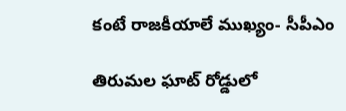కంటే రాజకీయాలే ముఖ్యం- సీపీఎం

తిరుమల ఘాట్ రోడ్డులో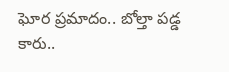ఘోర ప్రమాదం.. బోల్తా పడ్డ కారు..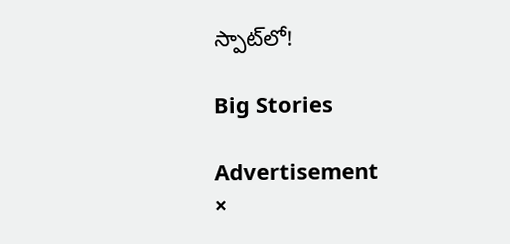స్పాట్‌లో!

Big Stories

Advertisement
×